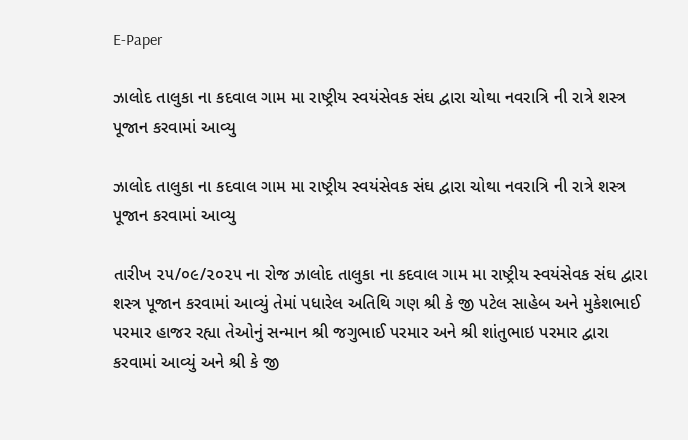E-Paper

ઝાલોદ તાલુકા ના કદવાલ ગામ મા રાષ્ટ્રીય સ્વયંસેવક સંઘ દ્વારા ચોથા નવરાત્રિ ની રાત્રે શસ્ત્ર પૂજાન કરવામાં આવ્યુ

ઝાલોદ તાલુકા ના કદવાલ ગામ મા રાષ્ટ્રીય સ્વયંસેવક સંઘ દ્વારા ચોથા નવરાત્રિ ની રાત્રે શસ્ત્ર પૂજાન કરવામાં આવ્યુ

તારીખ ૨૫/૦૯/૨૦૨૫ ના રોજ ઝાલોદ તાલુકા ના કદવાલ ગામ મા રાષ્ટ્રીય સ્વયંસેવક સંઘ દ્વારા શસ્ત્ર પૂજાન કરવામાં આવ્યું તેમાં પધારેલ અતિથિ ગણ શ્રી કે જી પટેલ સાહેબ અને મુકેશભાઈ પરમાર હાજર રહ્યા તેઓનું સન્માન શ્રી જગુભાઈ પરમાર અને શ્રી શાંતુભાઇ પરમાર દ્વારા કરવામાં આવ્યું અને શ્રી કે જી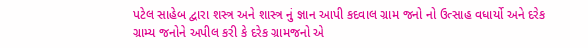પટેલ સાહેબ દ્વારા શસ્ત્ર અને શાસ્ત્ર નું જ્ઞાન આપી કદવાલ ગ્રામ જનો નો ઉત્સાહ વધાર્યો અને દરેક ગ્રામ્ય જનોને અપીલ કરી કે દરેક ગ્રામજનો એ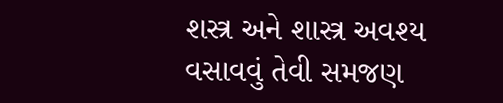શસ્ત્ર અને શાસ્ત્ર અવશ્ય વસાવવું તેવી સમજણ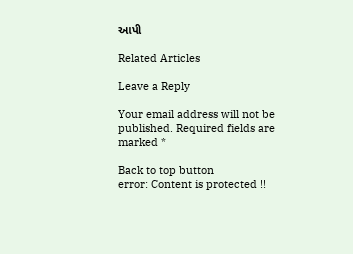આપી

Related Articles

Leave a Reply

Your email address will not be published. Required fields are marked *

Back to top button
error: Content is protected !!